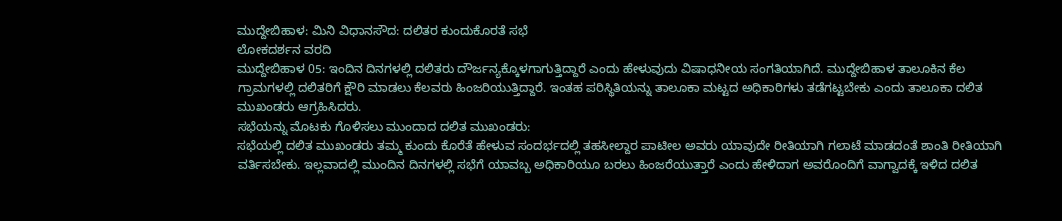ಮುದ್ದೇಬಿಹಾಳ: ಮಿನಿ ವಿಧಾನಸೌದ: ದಲಿತರ ಕುಂದುಕೊರತೆ ಸಭೆ
ಲೋಕದರ್ಶನ ವರದಿ
ಮುದ್ದೇಬಿಹಾಳ 05: ಇಂದಿನ ದಿನಗಳಲ್ಲಿ ದಲಿತರು ದೌರ್ಜನ್ಯಕ್ಕೊಳಗಾಗುತ್ತಿದ್ದಾರೆ ಎಂದು ಹೇಳುವುದು ವಿಷಾಧನೀಯ ಸಂಗತಿಯಾಗಿದೆ. ಮುದ್ದೇಬಿಹಾಳ ತಾಲೂಕಿನ ಕೆಲ ಗ್ರಾಮಗಳಲ್ಲಿ ದಲಿತರಿಗೆ ಕ್ಷೌರಿ ಮಾಡಲು ಕೆಲವರು ಹಿಂಜರಿಯುತ್ತಿದ್ದಾರೆ. ಇಂತಹ ಪರಿಸ್ಥಿತಿಯನ್ನು ತಾಲೂಕಾ ಮಟ್ಟದ ಅಧಿಕಾರಿಗಳು ತಡೆಗಟ್ಟಬೇಕು ಎಂದು ತಾಲೂಕಾ ದಲಿತ ಮುಖಂಡರು ಆಗ್ರಹಿಸಿದರು.
ಸಭೆಯನ್ನು ಮೊಟಕು ಗೊಳಿಸಲು ಮುಂದಾದ ದಲಿತ ಮುಖಂಡರು:
ಸಭೆಯಲ್ಲಿ ದಲಿತ ಮುಖಂಡರು ತಮ್ಮ ಕುಂದು ಕೊರೆತೆ ಹೇಳುವ ಸಂದರ್ಭದಲ್ಲಿ ತಹಸೀಲ್ದಾರ ಪಾಟೀಲ ಅವರು ಯಾವುದೇ ರೀತಿಯಾಗಿ ಗಲಾಟೆ ಮಾಡದಂತೆ ಶಾಂತಿ ರೀತಿಯಾಗಿ ವರ್ತಿಸಬೇಕು. ಇಲ್ಲವಾದಲ್ಲಿ ಮುಂದಿನ ದಿನಗಳಲ್ಲಿ ಸಭೆಗೆ ಯಾವಬ್ಬ ಅಧಿಕಾರಿಯೂ ಬರಲು ಹಿಂಜರೆಯುತ್ತಾರೆ ಎಂದು ಹೇಳಿದಾಗ ಅವರೊಂದಿಗೆ ವಾಗ್ವಾದಕ್ಕೆ ಇಳಿದ ದಲಿತ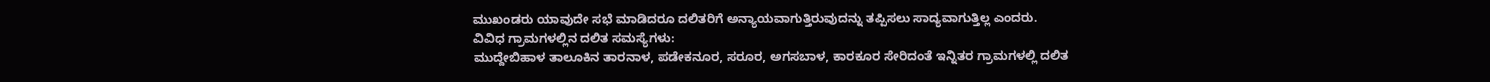ಮುಖಂಡರು ಯಾವುದೇ ಸಭೆ ಮಾಡಿದರೂ ದಲಿತರಿಗೆ ಅನ್ಯಾಯವಾಗುತ್ತಿರುವುದನ್ನು ತಪ್ಪಿಸಲು ಸಾದ್ಯವಾಗುತ್ತಿಲ್ಲ ಎಂದರು.
ವಿವಿಧ ಗ್ರಾಮಗಳಲ್ಲಿನ ದಲಿತ ಸಮಸ್ಯೆಗಳು:
ಮುದ್ದೇಬಿಹಾಳ ತಾಲೂಕಿನ ತಾರನಾಳ, ಪಡೇಕನೂರ, ಸರೂರ, ಅಗಸಬಾಳ, ಕಾರಕೂರ ಸೇರಿದಂತೆ ಇನ್ನಿತರ ಗ್ರಾಮಗಳಲ್ಲಿ ದಲಿತ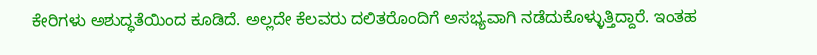ಕೇರಿಗಳು ಅಶುದ್ಧತೆಯಿಂದ ಕೂಡಿದೆ. ಅಲ್ಲದೇ ಕೆಲವರು ದಲಿತರೊಂದಿಗೆ ಅಸಭ್ಯವಾಗಿ ನಡೆದುಕೊಳ್ಳುತ್ತಿದ್ದಾರೆ. ಇಂತಹ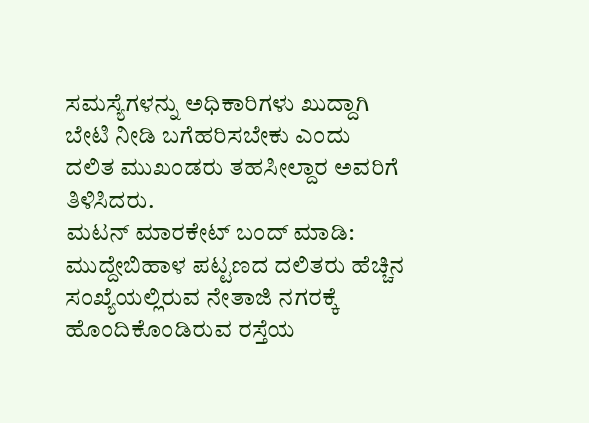ಸಮಸ್ಯೆಗಳನ್ನು ಅಧಿಕಾರಿಗಳು ಖುದ್ದಾಗಿ ಬೇಟಿ ನೀಡಿ ಬಗೆಹರಿಸಬೇಕು ಎಂದು ದಲಿತ ಮುಖಂಡರು ತಹಸೀಲ್ದಾರ ಅವರಿಗೆ ತಿಳಿಸಿದರು.
ಮಟನ್ ಮಾರಕೇಟ್ ಬಂದ್ ಮಾಡಿ:
ಮುದ್ದೇಬಿಹಾಳ ಪಟ್ಟಣದ ದಲಿತರು ಹೆಚ್ಚಿನ ಸಂಖ್ಯೆಯಲ್ಲಿರುವ ನೇತಾಜಿ ನಗರಕ್ಕೆ ಹೊಂದಿಕೊಂಡಿರುವ ರಸ್ತೆಯ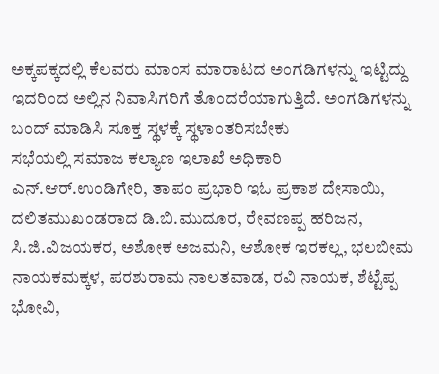ಅಕ್ಕಪಕ್ಕದಲ್ಲಿ ಕೆಲವರು ಮಾಂಸ ಮಾರಾಟದ ಅಂಗಡಿಗಳನ್ನು ಇಟ್ಟಿದ್ದು ಇದರಿಂದ ಅಲ್ಲಿನ ನಿವಾಸಿಗರಿಗೆ ತೊಂದರೆಯಾಗುತ್ತಿದೆ. ಅಂಗಡಿಗಳನ್ನು ಬಂದ್ ಮಾಡಿಸಿ ಸೂಕ್ತ ಸ್ಥಳಕ್ಕೆ ಸ್ಥಳಾಂತರಿಸಬೇಕು
ಸಭೆಯಲ್ಲಿ ಸಮಾಜ ಕಲ್ಯಾಣ ಇಲಾಖೆ ಅಧಿಕಾರಿ ಎನ್.ಆರ್.ಉಂಡಿಗೇರಿ, ತಾಪಂ ಪ್ರಭಾರಿ ಇಓ ಪ್ರಕಾಶ ದೇಸಾಯಿ, ದಲಿತಮುಖಂಡರಾದ ಡಿ.ಬಿ.ಮುದೂರ, ರೇವಣಪ್ಪ ಹರಿಜನ, ಸಿ.ಜಿ.ವಿಜಯಕರ, ಅಶೋಕ ಅಜಮನಿ, ಆಶೋಕ ಇರಕಲ್ಲ, ಭಲಬೀಮ ನಾಯಕಮಕ್ಕಳ, ಪರಶುರಾಮ ನಾಲತವಾಡ, ರವಿ ನಾಯಕ, ಶೆಟ್ಟೆಪ್ಪ ಭೋವಿ,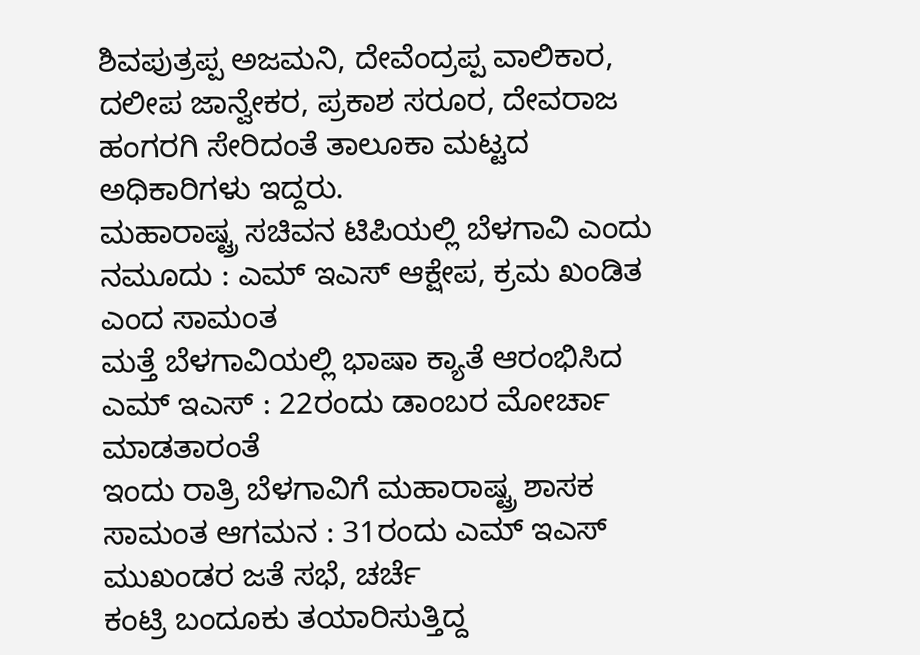ಶಿವಪುತ್ರಪ್ಪ ಅಜಮನಿ, ದೇವೆಂದ್ರಪ್ಪ ವಾಲಿಕಾರ, ದಲೀಪ ಜಾನ್ವೇಕರ, ಪ್ರಕಾಶ ಸರೂರ, ದೇವರಾಜ ಹಂಗರಗಿ ಸೇರಿದಂತೆ ತಾಲೂಕಾ ಮಟ್ಟದ ಅಧಿಕಾರಿಗಳು ಇದ್ದರು.
ಮಹಾರಾಷ್ಟ್ರ ಸಚಿವನ ಟಿಪಿಯಲ್ಲಿ ಬೆಳಗಾವಿ ಎಂದು ನಮೂದು : ಎಮ್ ಇಎಸ್ ಆಕ್ಷೇಪ, ಕ್ರಮ ಖಂಡಿತ ಎಂದ ಸಾಮಂತ
ಮತ್ತೆ ಬೆಳಗಾವಿಯಲ್ಲಿ ಭಾಷಾ ಕ್ಯಾತೆ ಆರಂಭಿಸಿದ ಎಮ್ ಇಎಸ್ : 22ರಂದು ಡಾಂಬರ ಮೋರ್ಚಾ ಮಾಡತಾರಂತೆ
ಇಂದು ರಾತ್ರಿ ಬೆಳಗಾವಿಗೆ ಮಹಾರಾಷ್ಟ್ರ ಶಾಸಕ ಸಾಮಂತ ಆಗಮನ : 31ರಂದು ಎಮ್ ಇಎಸ್ ಮುಖಂಡರ ಜತೆ ಸಭೆ, ಚರ್ಚೆ
ಕಂಟ್ರಿ ಬಂದೂಕು ತಯಾರಿಸುತ್ತಿದ್ದ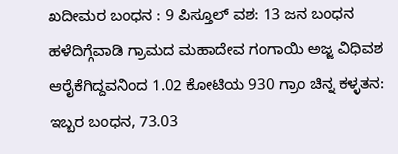ಖದೀಮರ ಬಂಧನ : 9 ಪಿಸ್ತೂಲ್ ವಶ: 13 ಜನ ಬಂಧನ
ಹಳೆದಿಗ್ಗೆವಾಡಿ ಗ್ರಾಮದ ಮಹಾದೇವ ಗಂಗಾಯಿ ಅಜ್ಜ ವಿಧಿವಶ
ಆರೈಕೆಗಿದ್ದವನಿಂದ 1.02 ಕೋಟಿಯ 930 ಗ್ರಾಂ ಚಿನ್ನ ಕಳ್ಳತನ: ಇಬ್ಬರ ಬಂಧನ, 73.03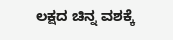ಲಕ್ಷದ ಚಿನ್ನ ವಶಕ್ಕೆ